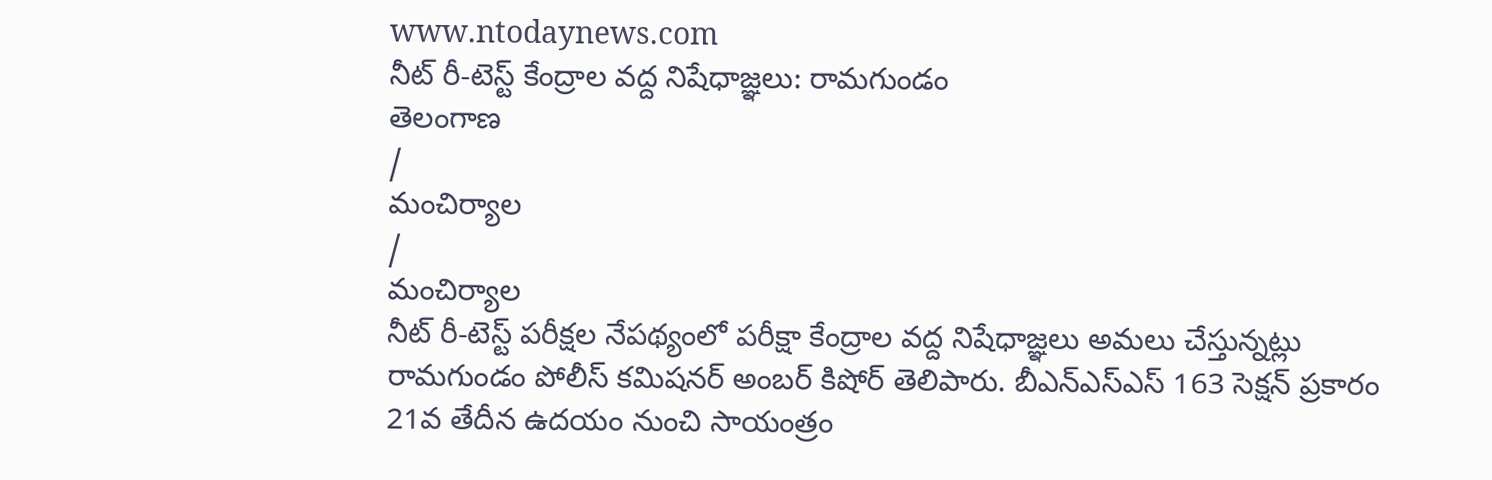www.ntodaynews.com
నీట్ రీ-టెస్ట్ కేంద్రాల వద్ద నిషేధాజ్ఞలు: రామగుండం
తెలంగాణ
/
మంచిర్యాల
/
మంచిర్యాల
నీట్ రీ-టెస్ట్ పరీక్షల నేపథ్యంలో పరీక్షా కేంద్రాల వద్ద నిషేధాజ్ఞలు అమలు చేస్తున్నట్లు రామగుండం పోలీస్ కమిషనర్ అంబర్ కిషోర్ తెలిపారు. బీఎన్ఎస్ఎస్ 163 సెక్షన్ ప్రకారం 21వ తేదీన ఉదయం నుంచి సాయంత్రం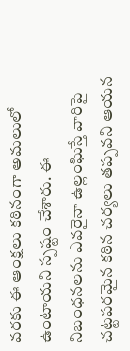వరకు ఈ ఆంక్షలు కఠినంగా అమలులో ఉంటాయని స్పష్టం చేశారు. ఈ నిబంధనలను ఎవరైనా ఉల్లంఘిస్తే వారిపై చట్టపరమైన కఠిన చర్యలు తప్పవని ఆయన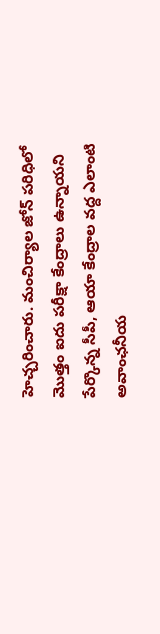హెచ్చరించారు. మంచిర్యాల జోన్ పరిధిలో మొత్తం ఐదు పరీక్షా కేంద్రాలు ఉన్నాయని పేర్కొన్న సీపీ, ఆయా కేంద్రాల వద్ద ఎలాంటి అవాంఛనీయ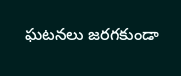ఘటనలు జరగకుండా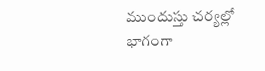ముందుస్తు చర్యల్లో భాగంగా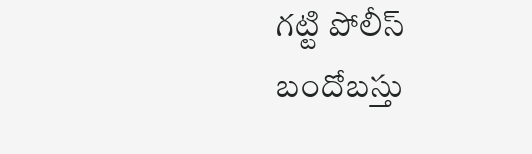గట్టి పోలీస్ బందోబస్తు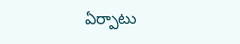ఏర్పాటు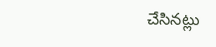చేసినట్లు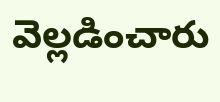వెల్లడించారు